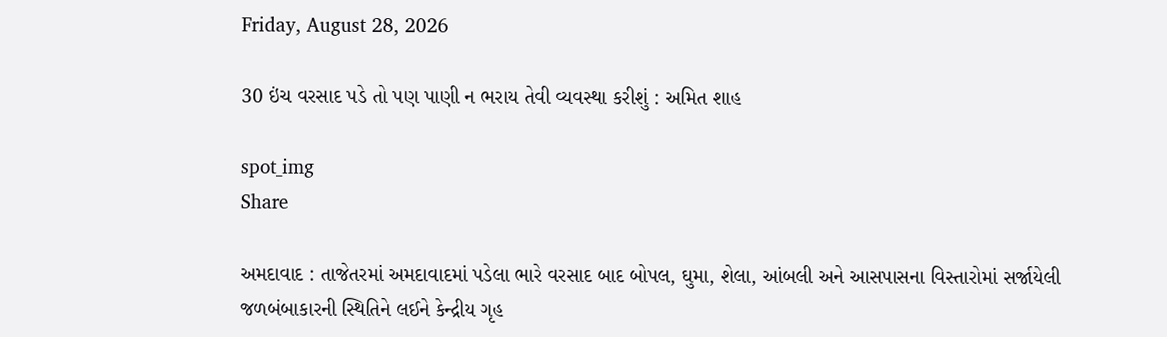Friday, August 28, 2026

30 ઇંચ વરસાદ પડે તો પણ પાણી ન ભરાય તેવી વ્યવસ્થા કરીશું : અમિત શાહ

spot_img
Share

અમદાવાદ : તાજેતરમાં અમદાવાદમાં પડેલા ભારે વરસાદ બાદ બોપલ, ઘુમા, શેલા, આંબલી અને આસપાસના વિસ્તારોમાં સર્જાયેલી જળબંબાકારની સ્થિતિને લઈને કેન્દ્રીય ગૃહ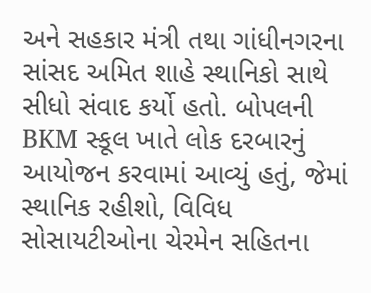અને સહકાર મંત્રી તથા ગાંધીનગરના સાંસદ અમિત શાહે સ્થાનિકો સાથે સીધો સંવાદ કર્યો હતો. બોપલની BKM સ્કૂલ ખાતે લોક દરબારનું આયોજન કરવામાં આવ્યું હતું, જેમાં સ્થાનિક રહીશો, વિવિધ સોસાયટીઓના ચેરમેન સહિતના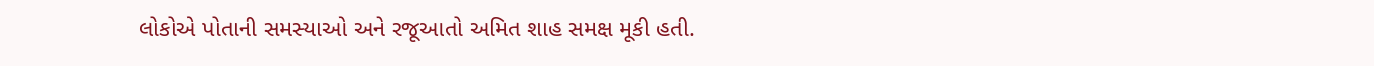લોકોએ પોતાની સમસ્યાઓ અને રજૂઆતો અમિત શાહ સમક્ષ મૂકી હતી.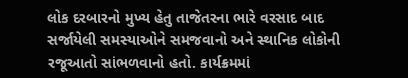લોક દરબારનો મુખ્ય હેતુ તાજેતરના ભારે વરસાદ બાદ સર્જાયેલી સમસ્યાઓને સમજવાનો અને સ્થાનિક લોકોની રજૂઆતો સાંભળવાનો હતો. કાર્યક્રમમાં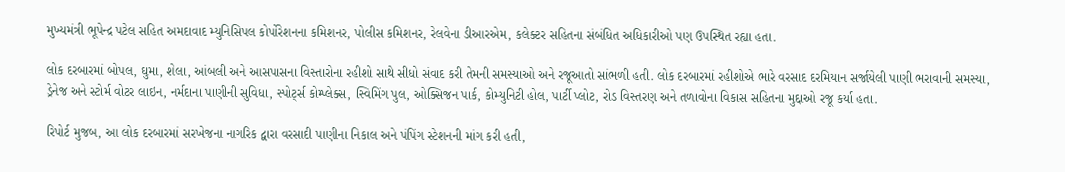મુખ્યમંત્રી ભૂપેન્દ્ર પટેલ સહિત અમદાવાદ મ્યુનિસિપલ કોર્પોરેશનના કમિશનર, પોલીસ કમિશનર, રેલવેના ડીઆરએમ, કલેક્ટર સહિતના સંબંધિત અધિકારીઓ પણ ઉપસ્થિત રહ્યા હતા.

લોક દરબારમાં બોપલ, ઘુમા, શેલા, આંબલી અને આસપાસના વિસ્તારોના રહીશો સાથે સીધો સંવાદ કરી તેમની સમસ્યાઓ અને રજૂઆતો સાંભળી હતી. લોક દરબારમાં રહીશોએ ભારે વરસાદ દરમિયાન સર્જાયેલી પાણી ભરાવાની સમસ્યા, ડ્રેનેજ અને સ્ટોર્મ વોટર લાઇન, નર્મદાના પાણીની સુવિધા, સ્પોર્ટ્સ કોમ્પ્લેક્સ, સ્વિમિંગ પુલ, ઓક્સિજન પાર્ક, કોમ્યુનિટી હોલ, પાર્ટી પ્લોટ, રોડ વિસ્તરણ અને તળાવોના વિકાસ સહિતના મુદ્દાઓ રજૂ કર્યા હતા.

રિપોર્ટ મુજબ, આ લોક દરબારમાં સરખેજના નાગરિક દ્વારા વરસાદી પાણીના નિકાલ અને પંપિંગ સ્ટેશનની માંગ કરી હતી,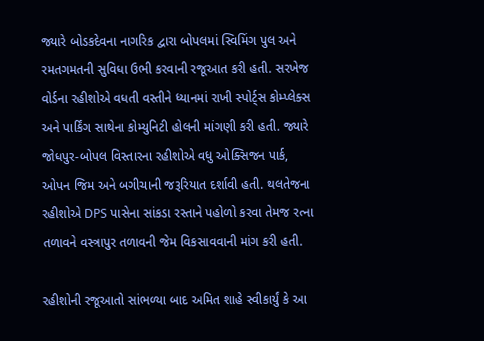જ્યારે બોડકદેવના નાગરિક દ્વારા બોપલમાં સ્વિમિંગ પુલ અને રમતગમતની સુવિધા ઉભી કરવાની રજૂઆત કરી હતી. સરખેજ વોર્ડના રહીશોએ વધતી વસ્તીને ધ્યાનમાં રાખી સ્પોર્ટ્સ કોમ્પ્લેક્સ અને પાર્કિંગ સાથેના કોમ્યુનિટી હોલની માંગણી કરી હતી. જ્યારે જોધપુર-બોપલ વિસ્તારના રહીશોએ વધુ ઓક્સિજન પાર્ક, ઓપન જિમ અને બગીચાની જરૂરિયાત દર્શાવી હતી. થલતેજના રહીશોએ DPS પાસેના સાંકડા રસ્તાને પહોળો કરવા તેમજ રત્ના તળાવને વસ્ત્રાપુર તળાવની જેમ વિકસાવવાની માંગ કરી હતી.

રહીશોની રજૂઆતો સાંભળ્યા બાદ અમિત શાહે સ્વીકાર્યું કે આ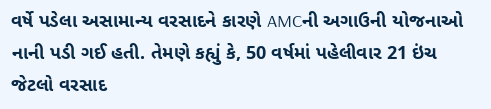વર્ષે પડેલા અસામાન્ય વરસાદને કારણે AMCની અગાઉની યોજનાઓ નાની પડી ગઈ હતી. તેમણે કહ્યું કે, 50 વર્ષમાં પહેલીવાર 21 ઇંચ જેટલો વરસાદ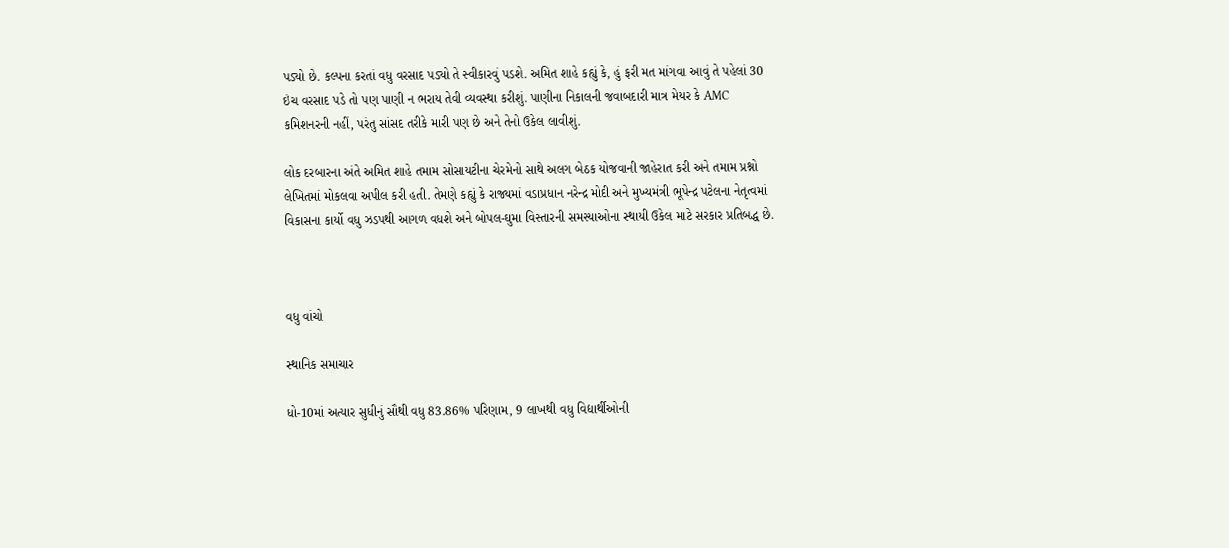પડ્યો છે. કલ્પના કરતાં વધુ વરસાદ પડ્યો તે સ્વીકારવું પડશે. અમિત શાહે કહ્યું કે, હું ફરી મત માંગવા આવું તે પહેલાં 30 ઇંચ વરસાદ પડે તો પણ પાણી ન ભરાય તેવી વ્યવસ્થા કરીશું. પાણીના નિકાલની જવાબદારી માત્ર મેયર કે AMC કમિશનરની નહીં, પરંતુ સાંસદ તરીકે મારી પણ છે અને તેનો ઉકેલ લાવીશું.

લોક દરબારના અંતે અમિત શાહે તમામ સોસાયટીના ચેરમેનો સાથે અલગ બેઠક યોજવાની જાહેરાત કરી અને તમામ પ્રશ્નો લેખિતમાં મોકલવા અપીલ કરી હતી. તેમણે કહ્યું કે રાજ્યમાં વડાપ્રધાન નરેન્દ્ર મોદી અને મુખ્યમંત્રી ભૂપેન્દ્ર પટેલના નેતૃત્વમાં વિકાસના કાર્યો વધુ ઝડપથી આગળ વધશે અને બોપલ-ઘુમા વિસ્તારની સમસ્યાઓના સ્થાયી ઉકેલ માટે સરકાર પ્રતિબદ્ધ છે.



વધુ વાંચો

સ્થાનિક સમાચાર

ધો-10માં અત્યાર સુધીનું સૌથી વધુ 83.86% પરિણામ, 9 લાખથી વધુ વિદ્યાર્થીઓની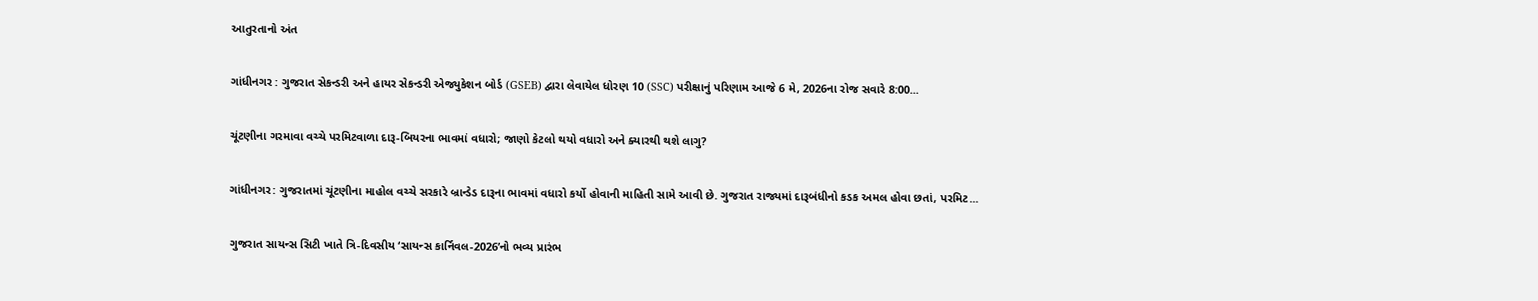આતુરતાનો અંત

ગાંધીનગર : ગુજરાત સેકન્ડરી અને હાયર સેકન્ડરી એજ્યુકેશન બોર્ડ (GSEB) દ્વારા લેવાયેલ ધોરણ 10 (SSC) પરીક્ષાનું પરિણામ આજે 6 મે, 2026ના રોજ સવારે 8:00...

ચૂંટણીના ગરમાવા વચ્ચે પરમિટવાળા દારૂ-બિયરના ભાવમાં વધારો; જાણો કેટલો થયો વધારો અને ક્યારથી થશે લાગુ?

ગાંધીનગર: ગુજરાતમાં ચૂંટણીના માહોલ વચ્ચે સરકારે બ્રાન્ડેડ દારૂના ભાવમાં વધારો કર્યો હોવાની માહિતી સામે આવી છે. ગુજરાત રાજ્યમાં દારૂબંધીનો કડક અમલ હોવા છતાં, પરમિટ...

ગુજરાત સાયન્સ સિટી ખાતે ત્રિ-દિવસીય ‘સાયન્સ કાર્નિવલ-2026’નો ભવ્ય પ્રારંભ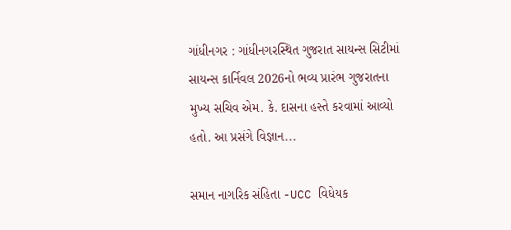ગાંધીનગર : ગાંધીનગરસ્થિત ગુજરાત સાયન્સ સિટીમાં સાયન્સ કાર્નિવલ 2026નો ભવ્ય પ્રારંભ ગુજરાતના મુખ્ય સચિવ એમ. કે. દાસના હસ્તે કરવામાં આવ્યો હતો. આ પ્રસંગે વિજ્ઞાન...

સમાન નાગરિક સંહિતા -UCC વિધેયક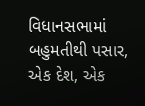વિધાનસભામાં બહુમતીથી પસાર, એક દેશ, એક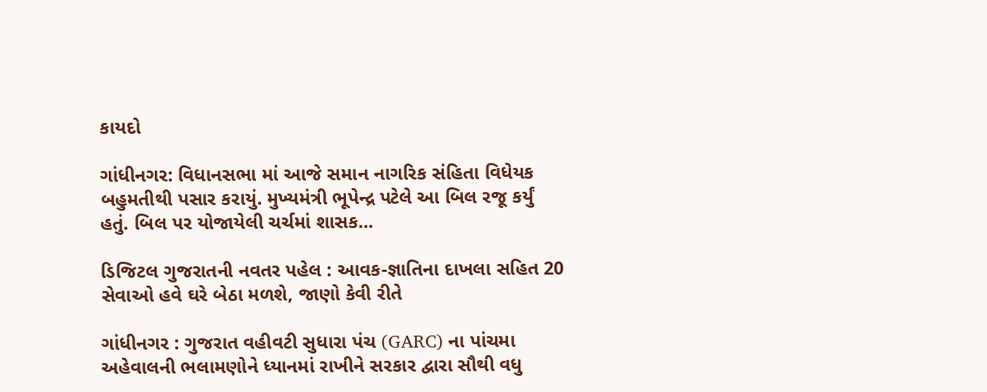કાયદો

ગાંધીનગર: વિધાનસભા માં આજે સમાન નાગરિક સંહિતા વિધેયક બહુમતીથી પસાર કરાયું. મુખ્યમંત્રી ભૂપેન્દ્ર પટેલે આ બિલ રજૂ કર્યું હતું. બિલ પર યોજાયેલી ચર્ચમાં શાસક...

ડિજિટલ ગુજરાતની નવતર પહેલ : આવક-જ્ઞાતિના દાખલા સહિત 20 સેવાઓ હવે ઘરે બેઠા મળશે, જાણો કેવી રીતે

ગાંધીનગર : ગુજરાત વહીવટી સુધારા પંચ (GARC) ના પાંચમા અહેવાલની ભલામણોને ધ્યાનમાં રાખીને સરકાર દ્વારા સૌથી વધુ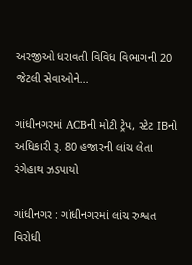અરજીઓ ધરાવતી વિવિધ વિભાગની 20 જેટલી સેવાઓને...

ગાંધીનગરમાં ACBની મોટી ટ્રેપ, સ્ટેટ IBનો અધિકારી રૂ. 80 હજારની લાંચ લેતા રંગેહાથ ઝડપાયો

ગાંધીનગર : ગાંધીનગરમાં લાંચ રુશ્વત વિરોધી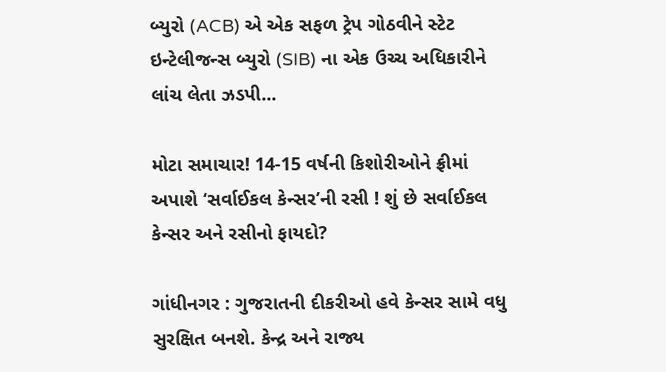બ્યુરો (ACB) એ એક સફળ ટ્રેપ ગોઠવીને સ્ટેટ ઇન્ટેલીજન્સ બ્યુરો (SIB) ના એક ઉચ્ચ અધિકારીને લાંચ લેતા ઝડપી...

મોટા સમાચાર! 14-15 વર્ષની કિશોરીઓને ફ્રીમાં અપાશે ‘સર્વાઈકલ કેન્સર’ની રસી ! શું છે સર્વાઈકલ કેન્સર અને રસીનો ફાયદો?

ગાંધીનગર : ગુજરાતની દીકરીઓ હવે કેન્સર સામે વધુ સુરક્ષિત બનશે. કેન્દ્ર અને રાજ્ય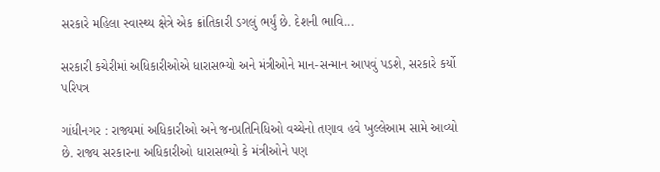સરકારે મહિલા સ્વાસ્થ્ય ક્ષેત્રે એક ક્રાંતિકારી ડગલું ભર્યું છે. દેશની ભાવિ...

સરકારી કચેરીમાં અધિકારીઓએ ધારાસભ્યો અને મંત્રીઓને માન-સન્માન આપવું પડશે, સરકારે કર્યો પરિપત્ર

ગાંધીનગર : રાજ્યમાં અધિકારીઓ અને જનપ્રતિનિધિઓ વચ્ચેનો તણાવ હવે ખુલ્લેઆમ સામે આવ્યો છે. રાજ્ય સરકારના અધિકારીઓ ધારાસભ્યો કે મંત્રીઓને પણ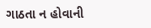ગાઠતા ન હોવાની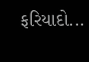ફરિયાદો...